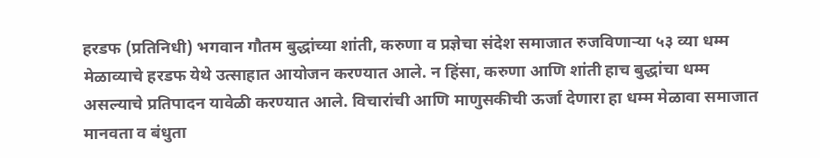हरडफ (प्रतिनिधी) भगवान गौतम बुद्धांच्या शांती, करुणा व प्रज्ञेचा संदेश समाजात रुजविणाऱ्या ५३ व्या धम्म मेळाव्याचे हरडफ येथे उत्साहात आयोजन करण्यात आले. न हिंसा, करुणा आणि शांती हाच बुद्धांचा धम्म असल्याचे प्रतिपादन यावेळी करण्यात आले. विचारांची आणि माणुसकीची ऊर्जा देणारा हा धम्म मेळावा समाजात मानवता व बंधुता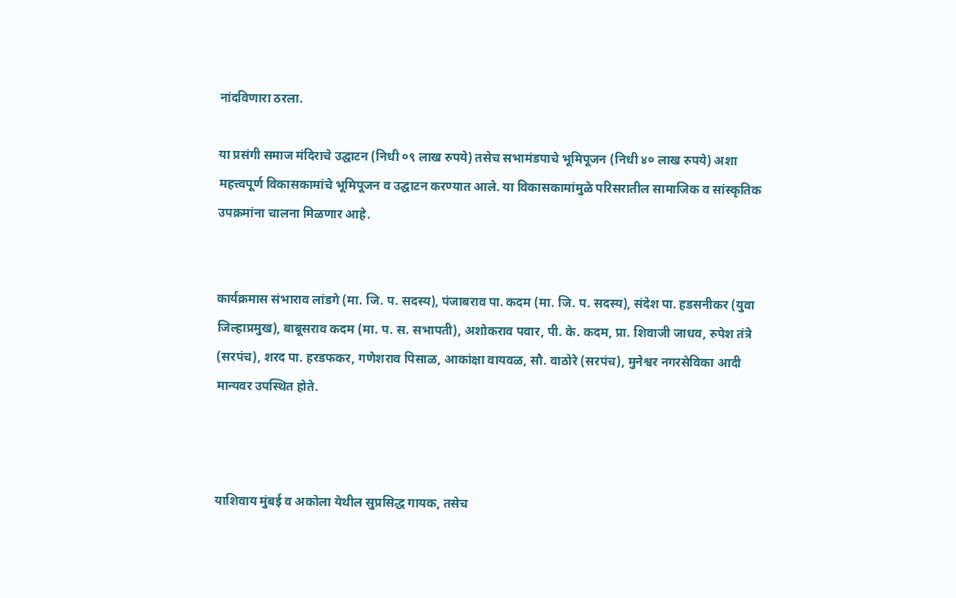नांदविणारा ठरला.

या प्रसंगी समाज मंदिराचे उद्घाटन (निधी ०९ लाख रुपये) तसेच सभामंडपाचे भूमिपूजन (निधी ४० लाख रुपये) अशा महत्त्वपूर्ण विकासकामांचे भूमिपूजन व उद्घाटन करण्यात आले. या विकासकामांमुळे परिसरातील सामाजिक व सांस्कृतिक उपक्रमांना चालना मिळणार आहे.


कार्यक्रमास संभाराव लांडगे (मा. जि. प. सदस्य), पंजाबराव पा. कदम (मा. जि. प. सदस्य), संदेश पा. हडसनीकर (युवा जिल्हाप्रमुख), बाबूसराव कदम (मा. प. स. सभापती), अशोकराव पवार, पी. के. कदम, प्रा. शिवाजी जाधव, रुपेश तंत्रे (सरपंच), शरद पा. हरडफकर, गणेशराव पिसाळ, आकांक्षा वायवळ, सौ. वाठोरे (सरपंच), मुनेश्वर नगरसेविका आदी मान्यवर उपस्थित होते.



याशिवाय मुंबई व अकोला येथील सुप्रसिद्ध गायक, तसेच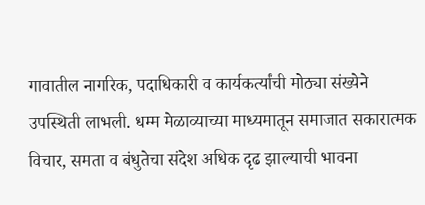गावातील नागरिक, पदाधिकारी व कार्यकर्त्यांची मोठ्या संख्येने उपस्थिती लाभली. धम्म मेळाव्याच्या माध्यमातून समाजात सकारात्मक विचार, समता व बंधुतेचा संदेश अधिक दृढ झाल्याची भावना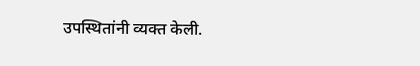उपस्थितांनी व्यक्त केली.